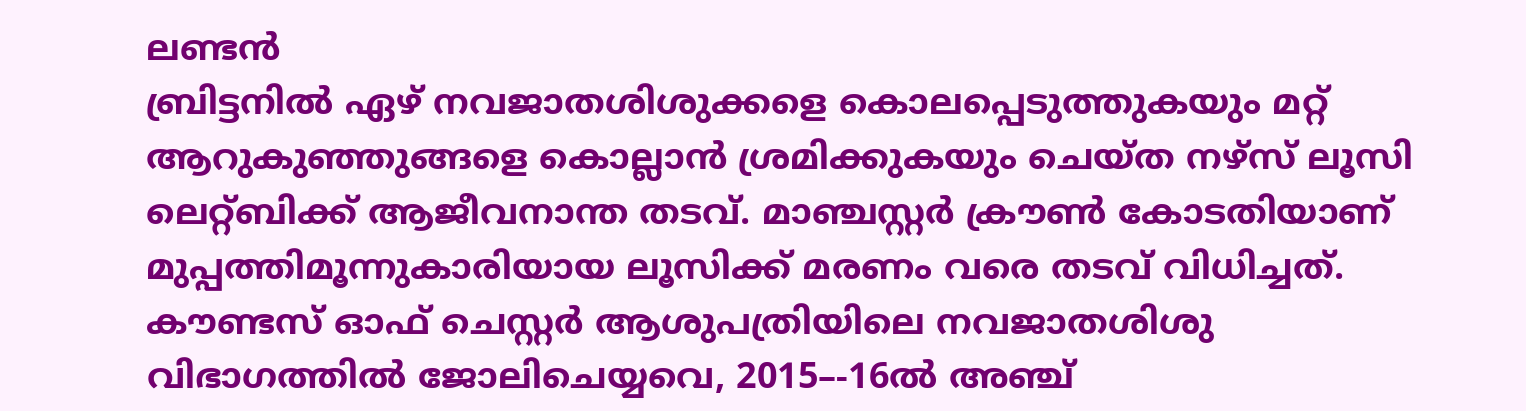ലണ്ടൻ
ബ്രിട്ടനിൽ ഏഴ് നവജാതശിശുക്കളെ കൊലപ്പെടുത്തുകയും മറ്റ് ആറുകുഞ്ഞുങ്ങളെ കൊല്ലാൻ ശ്രമിക്കുകയും ചെയ്ത നഴ്സ് ലൂസി ലെറ്റ്ബിക്ക് ആജീവനാന്ത തടവ്. മാഞ്ചസ്റ്റർ ക്രൗൺ കോടതിയാണ് മുപ്പത്തിമൂന്നുകാരിയായ ലൂസിക്ക് മരണം വരെ തടവ് വിധിച്ചത്. കൗണ്ടസ് ഓഫ് ചെസ്റ്റർ ആശുപത്രിയിലെ നവജാതശിശു വിഭാഗത്തിൽ ജോലിചെയ്യവെ, 2015–-16ൽ അഞ്ച്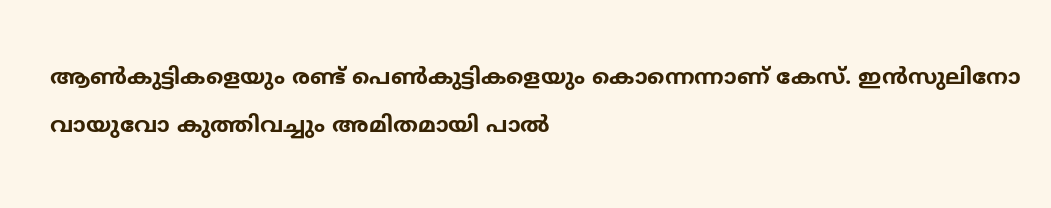ആൺകുട്ടികളെയും രണ്ട് പെൺകുട്ടികളെയും കൊന്നെന്നാണ് കേസ്. ഇൻസുലിനോ വായുവോ കുത്തിവച്ചും അമിതമായി പാൽ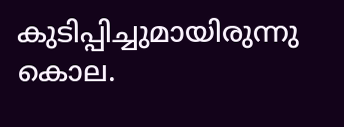കുടിപ്പിച്ചുമായിരുന്നു കൊല.